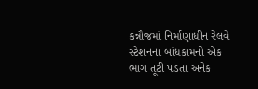કન્નૌજમાં નિર્માણાધીન રેલવે સ્ટેશનના બાંધકામનો એક ભાગ તૂટી પડતા અનેક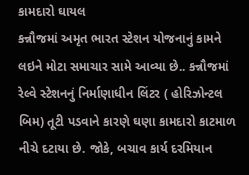કામદારો ઘાયલ
કન્નૌજમાં અમૃત ભારત સ્ટેશન યોજનાનું કામને લઇને મોટા સમાચાર સામે આવ્યા છે.. કન્નૌજમાં રેલ્વે સ્ટેશનનું નિર્માણાધીન લિંટર ( હોરિઝોન્ટલ બિમ) તૂટી પડવાને કારણે ઘણા કામદારો કાટમાળ નીચે દટાયા છે. જોકે, બચાવ કાર્ય દરમિયાન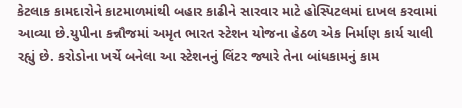કેટલાક કામદારોને કાટમાળમાંથી બહાર કાઢીને સારવાર માટે હોસ્પિટલમાં દાખલ કરવામાં આવ્યા છે.યુપીના કન્નૌજમાં અમૃત ભારત સ્ટેશન યોજના હેઠળ એક નિર્માણ કાર્ય ચાલી રહ્યું છે. કરોડોના ખર્ચે બનેલા આ સ્ટેશનનું લિંટર જ્યારે તેના બાંધકામનું કામ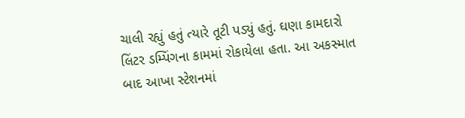ચાલી રહ્યું હતું ત્યારે તૂટી પડ્યું હતું. ઘણા કામદારો લિંટર ડમ્પિંગના કામમાં રોકાયેલા હતા. આ અકસ્માત બાદ આખા સ્ટેશનમાં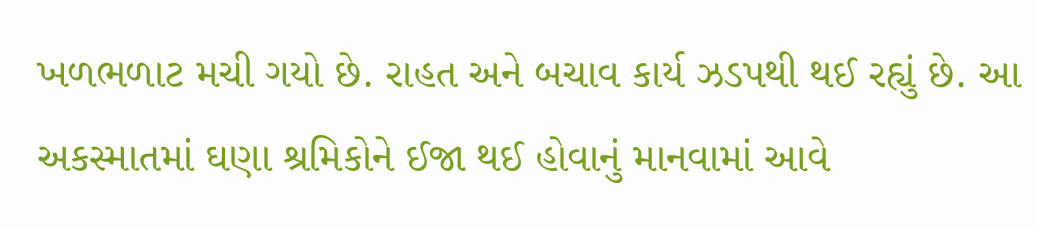ખળભળાટ મચી ગયો છે. રાહત અને બચાવ કાર્ય ઝડપથી થઈ રહ્યું છે. આ અકસ્માતમાં ઘણા શ્રમિકોને ઈજા થઈ હોવાનું માનવામાં આવે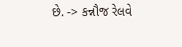છે. -> કન્નૌજ રેલવે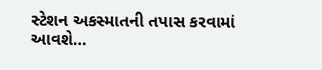સ્ટેશન અકસ્માતની તપાસ કરવામાં આવશે…